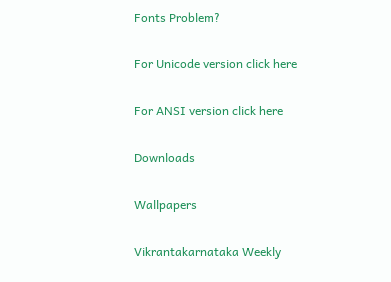Fonts Problem?

For Unicode version click here

For ANSI version click here

Downloads

Wallpapers

Vikrantakarnataka Weekly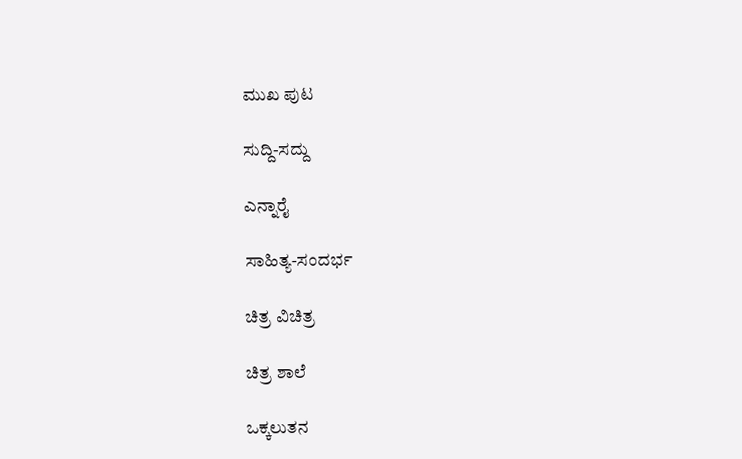ಮುಖ ಪುಟ

ಸುದ್ದಿ-ಸದ್ದು

ಎನ್ನಾರೈ

ಸಾಹಿತ್ಯ-ಸಂದರ್ಭ

ಚಿತ್ರ ವಿಚಿತ್ರ

ಚಿತ್ರ ಶಾಲೆ

ಒಕ್ಕಲುತನ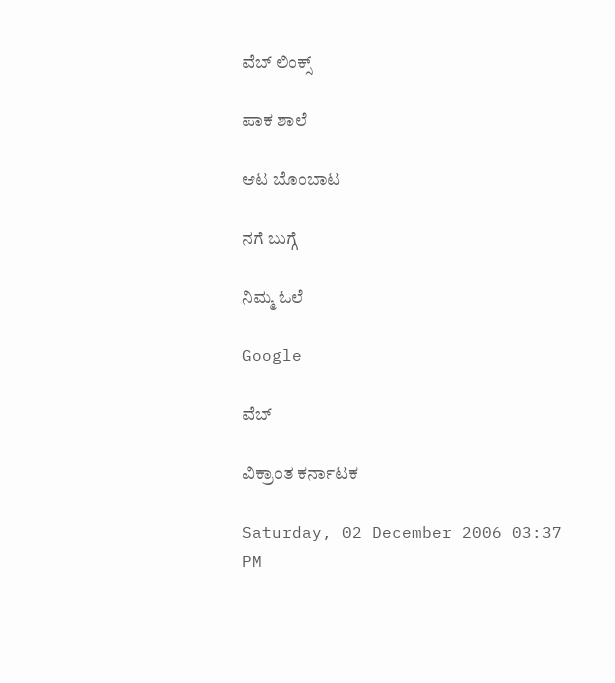ವೆಬ್ ಲಿಂಕ್ಸ್

ಪಾಕ ಶಾಲೆ

ಆಟ ಬೊಂಬಾಟ

ನಗೆ ಬುಗ್ಗೆ

ನಿಮ್ಮ ಓಲೆ

Google

ವೆಬ್

ವಿಕ್ರಾಂತ ಕರ್ನಾಟಕ

Saturday, 02 December 2006 03:37 PM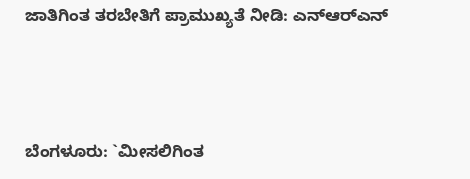ಜಾತಿಗಿಂತ ತರಬೇತಿಗೆ ಪ್ರಾಮುಖ್ಯತೆ ನೀಡಿ: ಎನ್‌ಆರ್‌ಎನ್



ಬೆಂಗಳೂರು: `ಮೀಸಲಿಗಿಂತ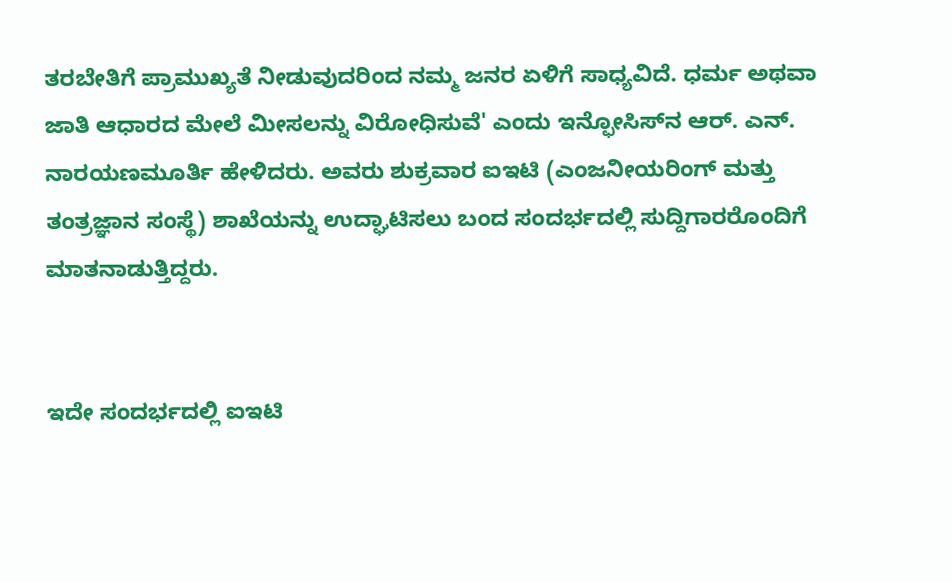ತರಬೇತಿಗೆ ಪ್ರಾಮುಖ್ಯತೆ ನೀಡುವುದರಿಂದ ನಮ್ಮ ಜನರ ಏಳಿಗೆ ಸಾಧ್ಯವಿದೆ. ಧರ್ಮ ಅಥವಾ ಜಾತಿ ಆಧಾರದ ಮೇಲೆ ಮೀಸಲನ್ನು ವಿರೋಧಿಸುವೆ' ಎಂದು ಇನ್ಫೋಸಿಸ್‌ನ ಆರ್. ಎನ್. ನಾರಯಣಮೂರ್ತಿ ಹೇಳಿದರು. ಅವರು ಶುಕ್ರವಾರ ಐಇಟಿ (ಎಂಜನೀಯರಿಂಗ್ ಮತ್ತು ತಂತ್ರಜ್ಞಾನ ಸಂಸ್ಥೆ) ಶಾಖೆಯನ್ನು ಉದ್ಘಾಟಿಸಲು ಬಂದ ಸಂದರ್ಭದಲ್ಲಿ ಸುದ್ದಿಗಾರರೊಂದಿಗೆ ಮಾತನಾಡುತ್ತಿದ್ದರು.


ಇದೇ ಸಂದರ್ಭದಲ್ಲಿ ಐಇಟಿ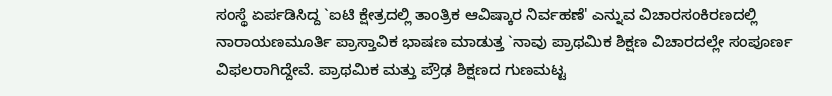ಸಂಸ್ಥೆ ಏರ್ಪಡಿಸಿದ್ದ `ಐಟಿ ಕ್ಷೇತ್ರದಲ್ಲಿ ತಾಂತ್ರಿಕ ಆವಿಷ್ಕಾರ ನಿರ್ವಹಣೆ' ಎನ್ನುವ ವಿಚಾರಸಂಕಿರಣದಲ್ಲಿ ನಾರಾಯಣಮೂರ್ತಿ ಪ್ರಾಸ್ತಾವಿಕ ಭಾಷಣ ಮಾಡುತ್ತ `ನಾವು ಪ್ರಾಥಮಿಕ ಶಿಕ್ಷಣ ವಿಚಾರದಲ್ಲೇ ಸಂಪೂರ್ಣ ವಿಫಲರಾಗಿದ್ದೇವೆ. ಪ್ರಾಥಮಿಕ ಮತ್ತು ಪ್ರೌಢ ಶಿಕ್ಷಣದ ಗುಣಮಟ್ಟ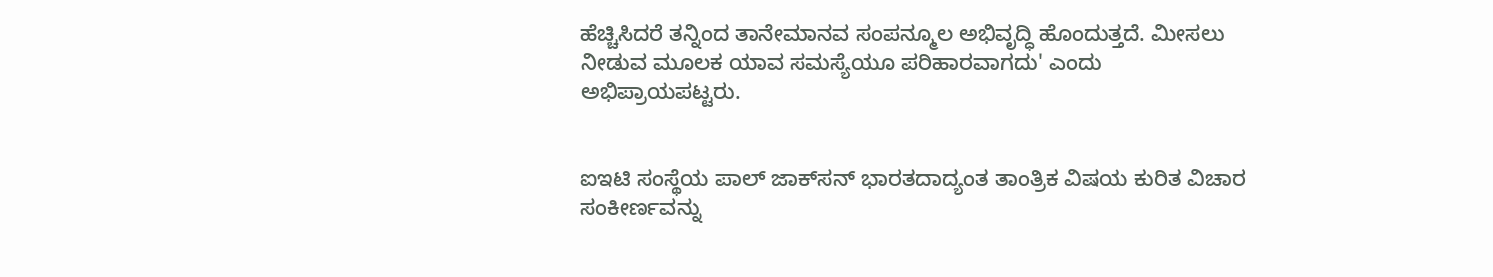ಹೆಚ್ಚಿಸಿದರೆ ತನ್ನಿಂದ ತಾನೇಮಾನವ ಸಂಪನ್ಮೂಲ ಅಭಿವೃದ್ಧಿ ಹೊಂದುತ್ತದೆ. ಮೀಸಲು ನೀಡುವ ಮೂಲಕ ಯಾವ ಸಮಸ್ಯೆಯೂ ಪರಿಹಾರವಾಗದು' ಎಂದು ಅಭಿಪ್ರಾಯಪಟ್ಟರು.


ಐಇಟಿ ಸಂಸ್ಥೆಯ ಪಾಲ್ ಜಾಕ್‌ಸನ್ ಭಾರತದಾದ್ಯಂತ ತಾಂತ್ರಿಕ ವಿಷಯ ಕುರಿತ ವಿಚಾರ ಸಂಕೀರ್ಣವನ್ನು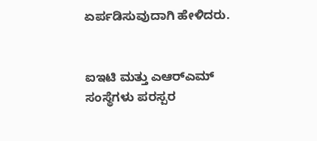ಏರ್ಪಡಿಸುವುದಾಗಿ ಹೇಳಿದರು.


ಐಇಟಿ ಮತ್ತು ಎಆರ್‌ಎಮ್ ಸಂಸ್ಥೆಗಳು ಪರಸ್ಪರ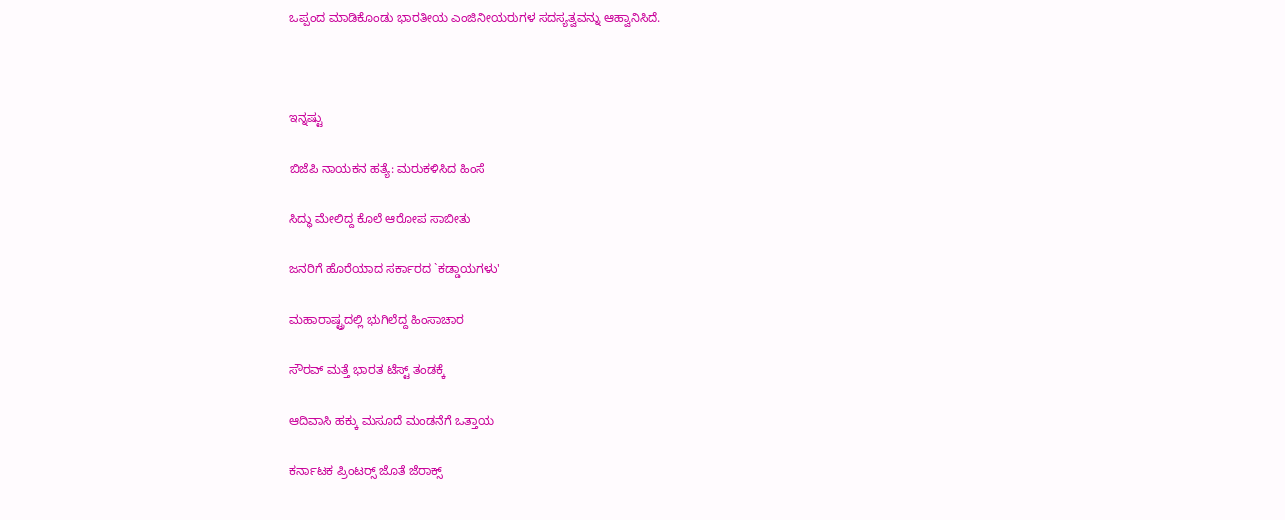ಒಪ್ಪಂದ ಮಾಡಿಕೊಂಡು ಭಾರತೀಯ ಎಂಜಿನೀಯರುಗಳ ಸದಸ್ಯತ್ವವನ್ನು ಆಹ್ವಾನಿಸಿದೆ.



ಇನ್ನಷ್ಟು

ಬಿಜೆಪಿ ನಾಯಕನ ಹತ್ಯೆ: ಮರುಕಳಿಸಿದ ಹಿಂಸೆ

ಸಿದ್ಧು ಮೇಲಿದ್ದ ಕೊಲೆ ಆರೋಪ ಸಾಬೀತು

ಜನರಿಗೆ ಹೊರೆಯಾದ ಸರ್ಕಾರದ `ಕಡ್ಡಾಯಗಳು'

ಮಹಾರಾಷ್ಟ್ರದಲ್ಲಿ ಭುಗಿಲೆದ್ದ ಹಿಂಸಾಚಾರ

ಸೌರವ್ ಮತ್ತೆ ಭಾರತ ಟೆಸ್ಟ್ ತಂಡಕ್ಕೆ

ಆದಿವಾಸಿ ಹಕ್ಕು ಮಸೂದೆ ಮಂಡನೆಗೆ ಒತ್ತಾಯ

ಕರ್ನಾಟಕ ಪ್ರಿಂಟರ್‍ಸ್ ಜೊತೆ ಜೆರಾಕ್ಸ್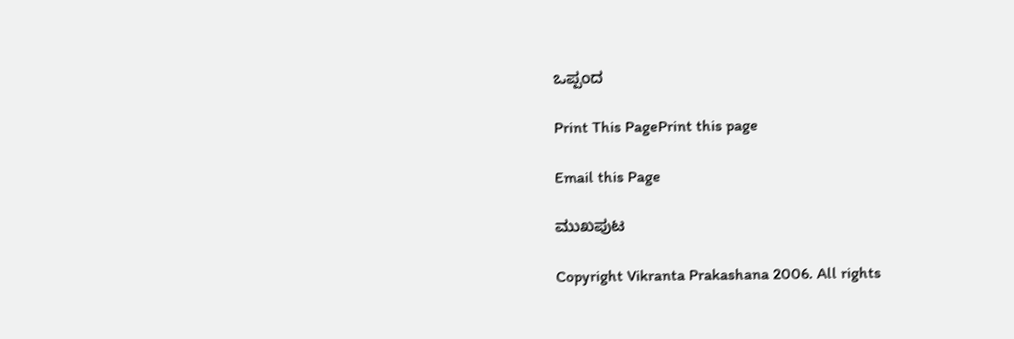ಒಪ್ಪಂದ

Print This PagePrint this page

Email this Page

ಮುಖಪುಟ

Copyright Vikranta Prakashana 2006. All rights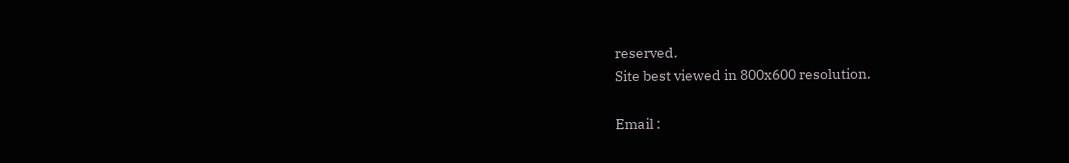reserved.
Site best viewed in 800x600 resolution.

Email :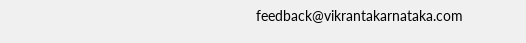feedback@vikrantakarnataka.com